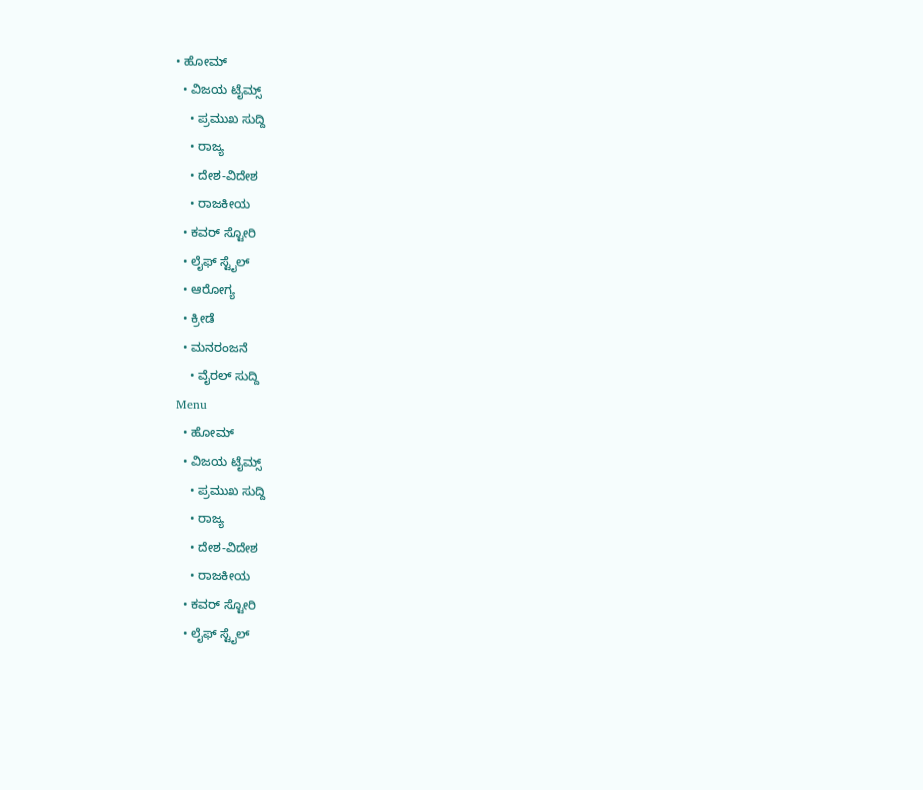• ಹೋಮ್
  • ವಿಜಯ ಟೈಮ್ಸ್‌
    • ಪ್ರಮುಖ ಸುದ್ದಿ
    • ರಾಜ್ಯ
    • ದೇಶ-ವಿದೇಶ
    • ರಾಜಕೀಯ
  • ಕವರ್‌ ಸ್ಟೋರಿ
  • ಲೈಫ್ ಸ್ಟೈಲ್
  • ಆರೋಗ್ಯ
  • ಕ್ರೀಡೆ
  • ಮನರಂಜನೆ
    • ವೈರಲ್ ಸುದ್ದಿ
Menu
  • ಹೋಮ್
  • ವಿಜಯ ಟೈಮ್ಸ್‌
    • ಪ್ರಮುಖ ಸುದ್ದಿ
    • ರಾಜ್ಯ
    • ದೇಶ-ವಿದೇಶ
    • ರಾಜಕೀಯ
  • ಕವರ್‌ ಸ್ಟೋರಿ
  • ಲೈಫ್ ಸ್ಟೈಲ್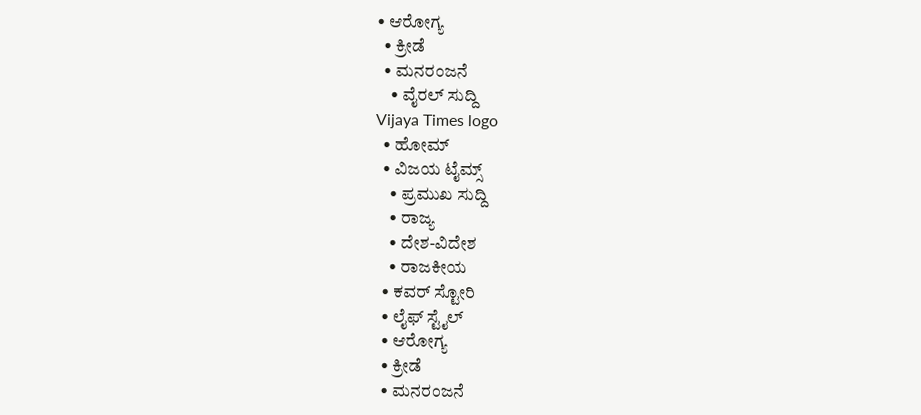• ಆರೋಗ್ಯ
  • ಕ್ರೀಡೆ
  • ಮನರಂಜನೆ
    • ವೈರಲ್ ಸುದ್ದಿ
Vijaya Times logo
  • ಹೋಮ್
  • ವಿಜಯ ಟೈಮ್ಸ್‌
    • ಪ್ರಮುಖ ಸುದ್ದಿ
    • ರಾಜ್ಯ
    • ದೇಶ-ವಿದೇಶ
    • ರಾಜಕೀಯ
  • ಕವರ್‌ ಸ್ಟೋರಿ
  • ಲೈಫ್ ಸ್ಟೈಲ್
  • ಆರೋಗ್ಯ
  • ಕ್ರೀಡೆ
  • ಮನರಂಜನೆ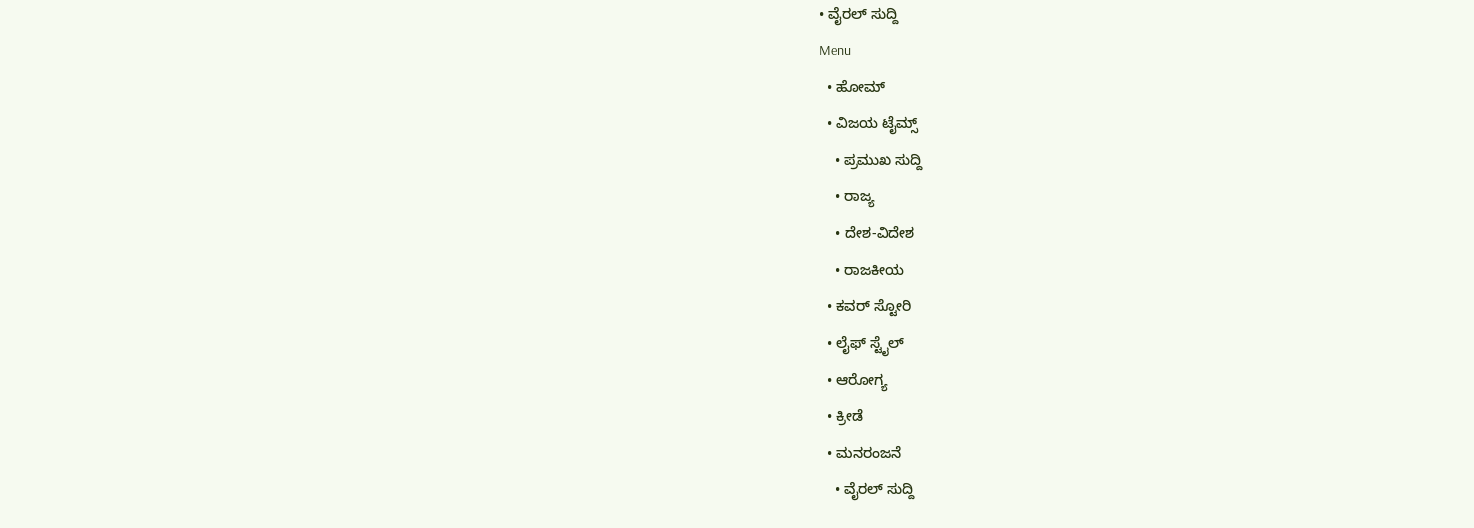• ವೈರಲ್ ಸುದ್ದಿ
Menu
  • ಹೋಮ್
  • ವಿಜಯ ಟೈಮ್ಸ್‌
    • ಪ್ರಮುಖ ಸುದ್ದಿ
    • ರಾಜ್ಯ
    • ದೇಶ-ವಿದೇಶ
    • ರಾಜಕೀಯ
  • ಕವರ್‌ ಸ್ಟೋರಿ
  • ಲೈಫ್ ಸ್ಟೈಲ್
  • ಆರೋಗ್ಯ
  • ಕ್ರೀಡೆ
  • ಮನರಂಜನೆ
    • ವೈರಲ್ ಸುದ್ದಿ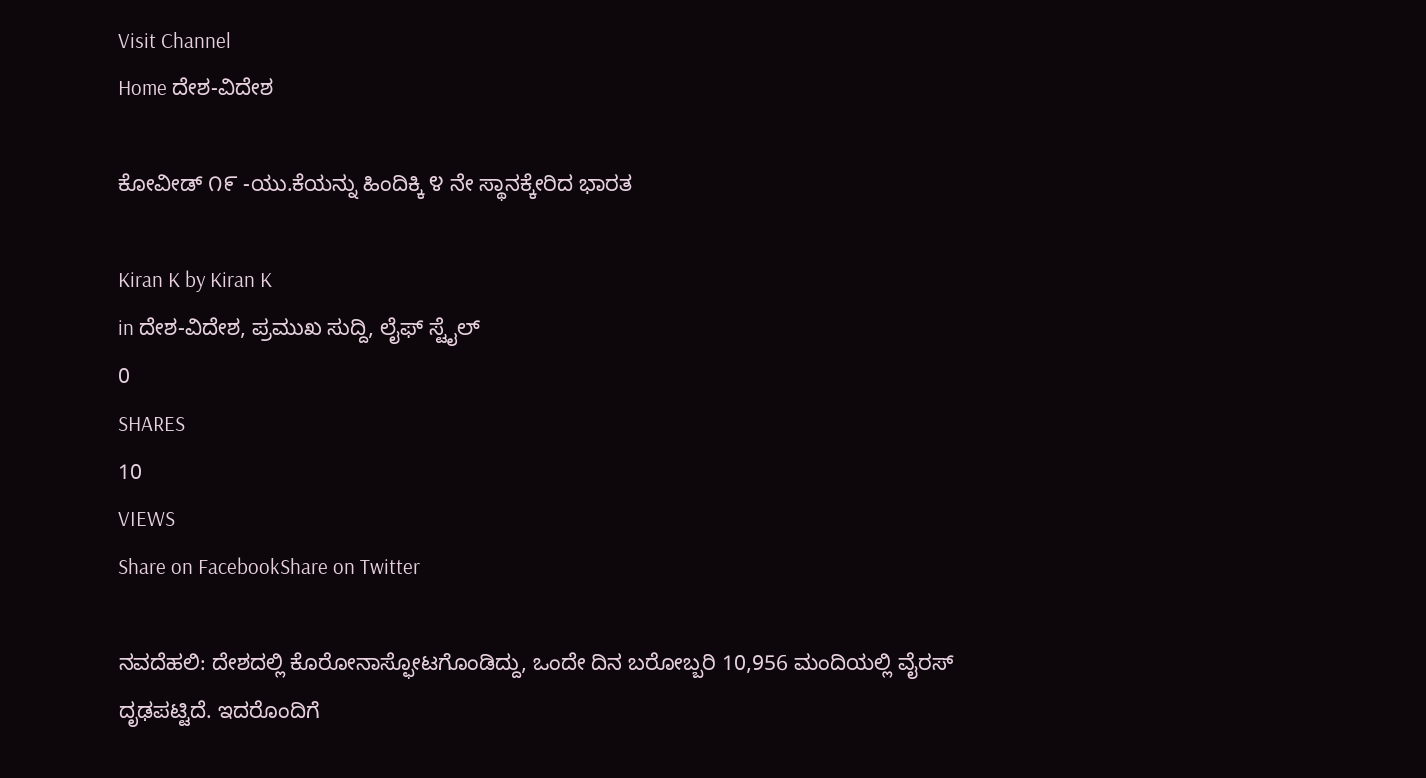Visit Channel
Home ದೇಶ-ವಿದೇಶ

ಕೋವೀಡ್ ೧೯ -ಯು.ಕೆಯನ್ನು ಹಿಂದಿಕ್ಕಿ ೪ ನೇ ಸ್ಥಾನಕ್ಕೇರಿದ ಭಾರತ

Kiran K by Kiran K
in ದೇಶ-ವಿದೇಶ, ಪ್ರಮುಖ ಸುದ್ದಿ, ಲೈಫ್ ಸ್ಟೈಲ್
0
SHARES
10
VIEWS
Share on FacebookShare on Twitter

ನವದೆಹಲಿ: ದೇಶದಲ್ಲಿ ಕೊರೋನಾಸ್ಫೋಟಗೊಂಡಿದ್ದು, ಒಂದೇ ದಿನ ಬರೋಬ್ಬರಿ 10,956 ಮಂದಿಯಲ್ಲಿ ವೈರಸ್ ದೃಢಪಟ್ಟಿದೆ. ಇದರೊಂದಿಗೆ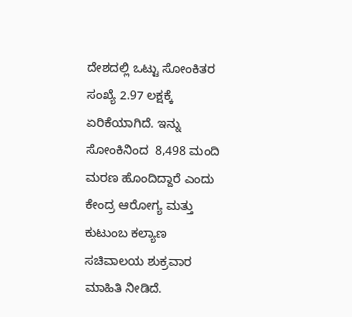ದೇಶದಲ್ಲಿ ಒಟ್ಟು ಸೋಂಕಿತರ ಸಂಖ್ಯೆ 2.97 ಲಕ್ಷಕ್ಕೆ ಏರಿಕೆಯಾಗಿದೆ. ಇನ್ನು ಸೋಂಕಿನಿಂದ  8,498 ಮಂದಿ ಮರಣ ಹೊಂದಿದ್ದಾರೆ ಎಂದು ಕೇಂದ್ರ ಆರೋಗ್ಯ ಮತ್ತು ಕುಟುಂಬ ಕಲ್ಯಾಣ ಸಚಿವಾಲಯ ಶುಕ್ರವಾರ ಮಾಹಿತಿ ನೀಡಿದೆ.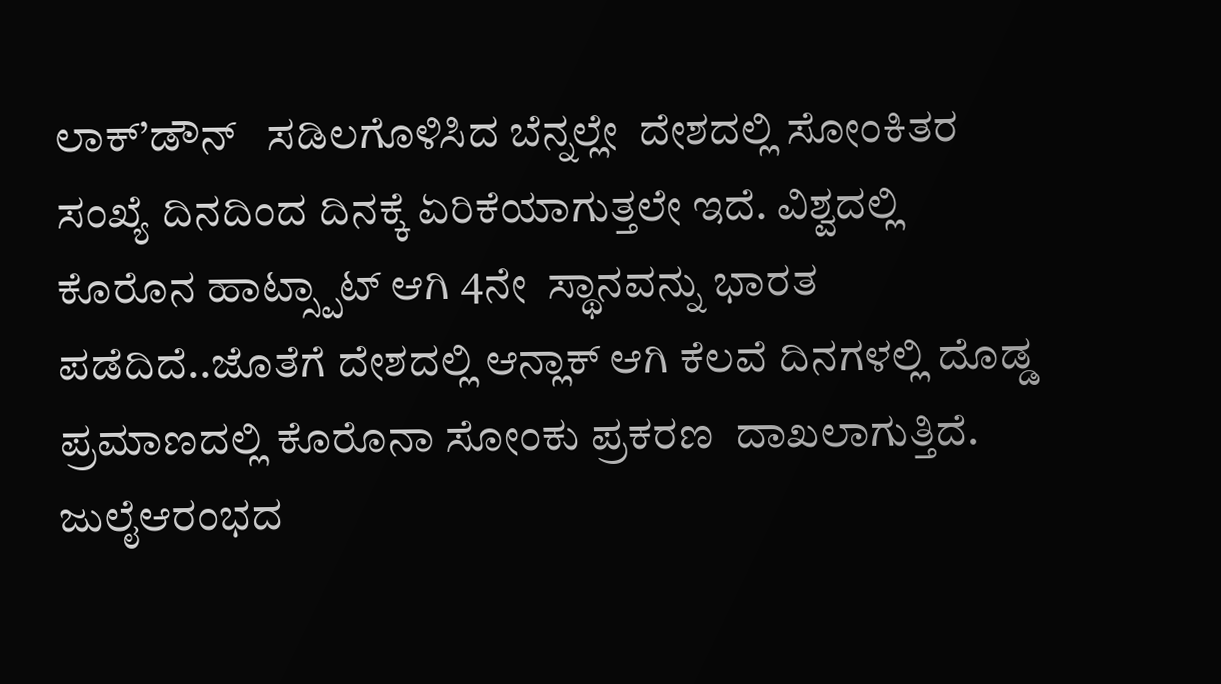ಲಾಕ್’ಡೌನ್   ಸಡಿಲಗೊಳಿಸಿದ ಬೆನ್ನಲ್ಲೇ  ದೇಶದಲ್ಲಿ ಸೋಂಕಿತರ ಸಂಖ್ಯೆ ದಿನದಿಂದ ದಿನಕ್ಕೆ ಏರಿಕೆಯಾಗುತ್ತಲೇ ಇದೆ. ವಿಶ್ವದಲ್ಲಿ ಕೊರೊನ ಹಾಟ್ಸ್ಪಾಟ್ ಆಗಿ 4ನೇ  ಸ್ಥಾನವನ್ನು ಭಾರತ ಪಡೆದಿದೆ..ಜೊತೆಗೆ ದೇಶದಲ್ಲಿ ಆನ್ಲಾಕ್ ಆಗಿ ಕೆಲವೆ ದಿನಗಳಲ್ಲಿ ದೊಡ್ಡ ಪ್ರಮಾಣದಲ್ಲಿ ಕೊರೊನಾ ಸೋಂಕು ಪ್ರಕರಣ  ದಾಖಲಾಗುತ್ತಿದೆ. ಜುಲೈಆರಂಭದ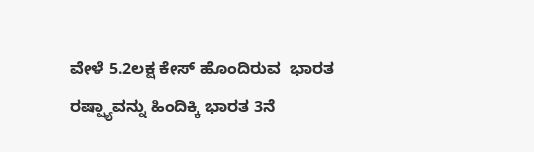ವೇಳೆ 5.2ಲಕ್ಷ ಕೇಸ್ ಹೊಂದಿರುವ  ಭಾರತ ರಷ್ಷ್ಯಾವನ್ನು ಹಿಂದಿಕ್ಕಿ ಭಾರತ 3ನೆ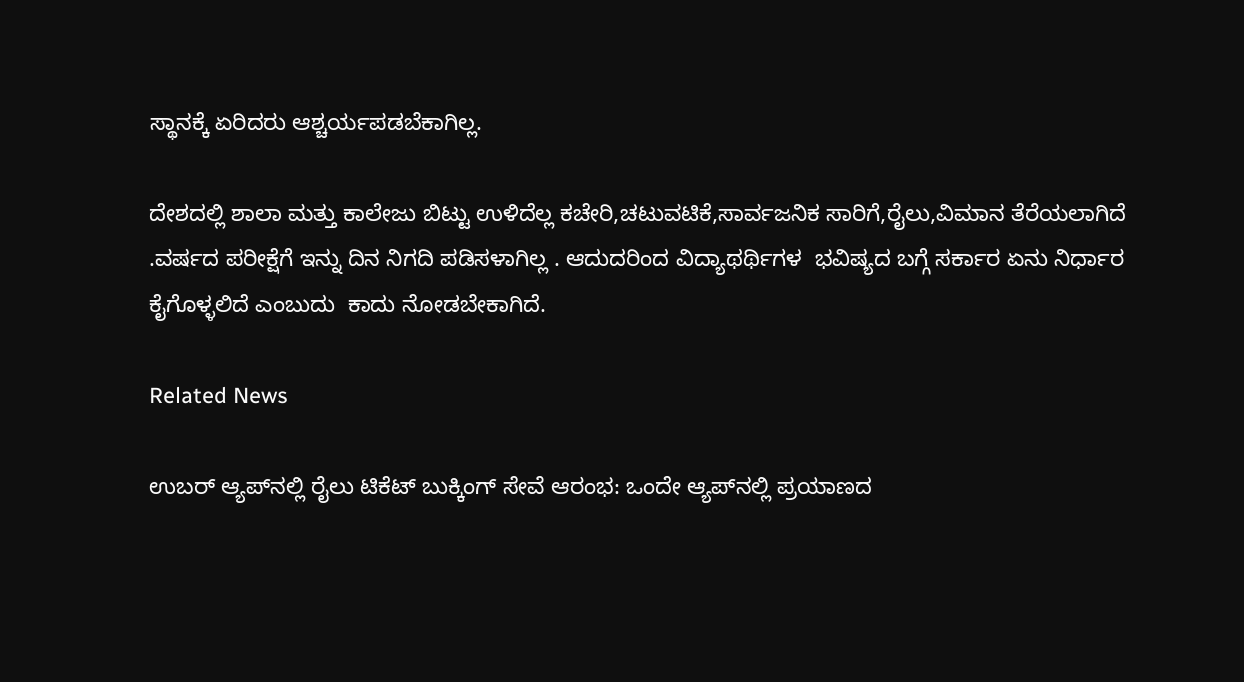ಸ್ಥಾನಕ್ಕೆ ಏರಿದರು ಆಶ್ಚರ್ಯಪಡಬೆಕಾಗಿಲ್ಲ.

ದೇಶದಲ್ಲಿ ಶಾಲಾ ಮತ್ತು ಕಾಲೇಜು ಬಿಟ್ಟು ಉಳಿದೆಲ್ಲ ಕಚೇರಿ,ಚಟುವಟಿಕೆ,ಸಾರ್ವಜನಿಕ ಸಾರಿಗೆ,ರೈಲು,ವಿಮಾನ ತೆರೆಯಲಾಗಿದೆ .ವರ್ಷದ ಪರೀಕ್ಷೆಗೆ ಇನ್ನು ದಿನ ನಿಗದಿ ಪಡಿಸಳಾಗಿಲ್ಲ . ಆದುದರಿಂದ ವಿದ್ಯಾಥರ್ಥಿಗಳ  ಭವಿಷ್ಯದ ಬಗ್ಗೆ ಸರ್ಕಾರ ಏನು ನಿರ್ಧಾರ ಕೈಗೊಳ್ಳಲಿದೆ ಎಂಬುದು  ಕಾದು ನೋಡಬೇಕಾಗಿದೆ.

Related News

ಉಬರ್ ಆ್ಯಪ್‌ನಲ್ಲಿ ರೈಲು ಟಿಕೆಟ್ ಬುಕ್ಕಿಂಗ್ ಸೇವೆ ಆರಂಭ: ಒಂದೇ ಆ್ಯಪ್‌ನಲ್ಲಿ ಪ್ರಯಾಣದ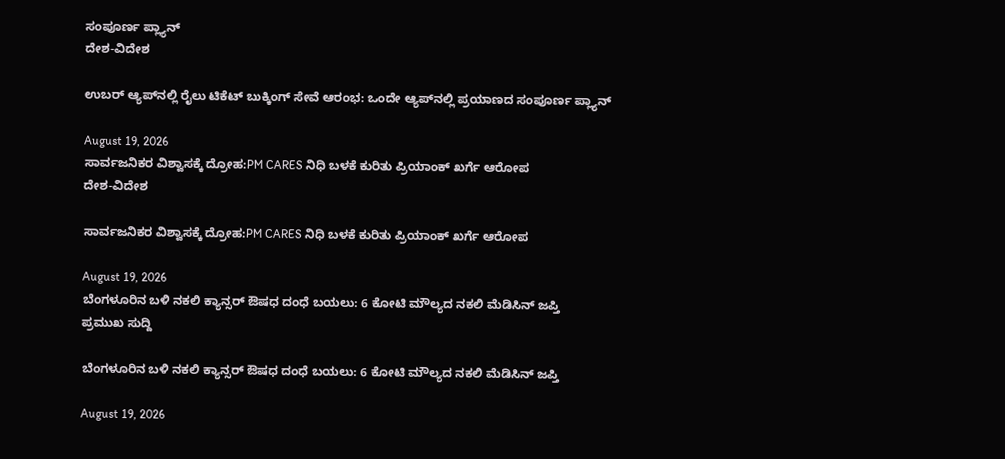ಸಂಪೂರ್ಣ ಪ್ಲ್ಯಾನ್
ದೇಶ-ವಿದೇಶ

ಉಬರ್ ಆ್ಯಪ್‌ನಲ್ಲಿ ರೈಲು ಟಿಕೆಟ್ ಬುಕ್ಕಿಂಗ್ ಸೇವೆ ಆರಂಭ: ಒಂದೇ ಆ್ಯಪ್‌ನಲ್ಲಿ ಪ್ರಯಾಣದ ಸಂಪೂರ್ಣ ಪ್ಲ್ಯಾನ್

August 19, 2026
ಸಾರ್ವಜನಿಕರ ವಿಶ್ವಾಸಕ್ಕೆ ದ್ರೋಹ:PM CARES ನಿಧಿ ಬಳಕೆ ಕುರಿತು ಪ್ರಿಯಾಂಕ್ ಖರ್ಗೆ ಆರೋಪ
ದೇಶ-ವಿದೇಶ

ಸಾರ್ವಜನಿಕರ ವಿಶ್ವಾಸಕ್ಕೆ ದ್ರೋಹ:PM CARES ನಿಧಿ ಬಳಕೆ ಕುರಿತು ಪ್ರಿಯಾಂಕ್ ಖರ್ಗೆ ಆರೋಪ

August 19, 2026
ಬೆಂಗಳೂರಿನ ಬಳಿ ನಕಲಿ ಕ್ಯಾನ್ಸರ್ ಔಷಧ ದಂಧೆ ಬಯಲು: 6 ಕೋಟಿ ಮೌಲ್ಯದ ನಕಲಿ ಮೆಡಿಸಿನ್ ಜಪ್ತಿ
ಪ್ರಮುಖ ಸುದ್ದಿ

ಬೆಂಗಳೂರಿನ ಬಳಿ ನಕಲಿ ಕ್ಯಾನ್ಸರ್ ಔಷಧ ದಂಧೆ ಬಯಲು: 6 ಕೋಟಿ ಮೌಲ್ಯದ ನಕಲಿ ಮೆಡಿಸಿನ್ ಜಪ್ತಿ

August 19, 2026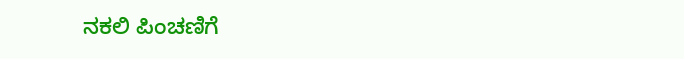ನಕಲಿ ಪಿಂಚಣಿಗೆ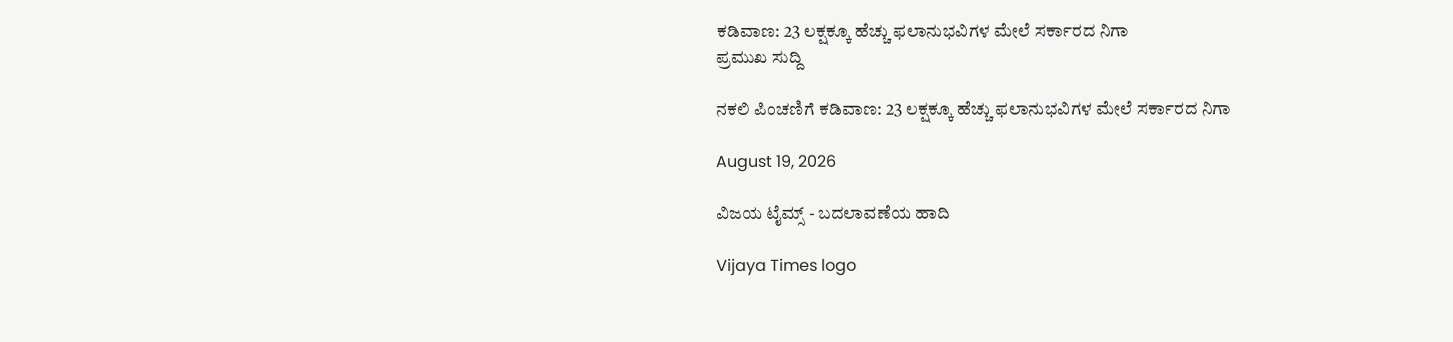ಕಡಿವಾಣ: 23 ಲಕ್ಷಕ್ಕೂ ಹೆಚ್ಚು ಫಲಾನುಭವಿಗಳ ಮೇಲೆ ಸರ್ಕಾರದ ನಿಗಾ
ಪ್ರಮುಖ ಸುದ್ದಿ

ನಕಲಿ ಪಿಂಚಣಿಗೆ ಕಡಿವಾಣ: 23 ಲಕ್ಷಕ್ಕೂ ಹೆಚ್ಚು ಫಲಾನುಭವಿಗಳ ಮೇಲೆ ಸರ್ಕಾರದ ನಿಗಾ

August 19, 2026

ವಿಜಯ ಟೈಮ್ಸ್‌ - ಬದಲಾವಣೆಯ ಹಾದಿ

Vijaya Times logo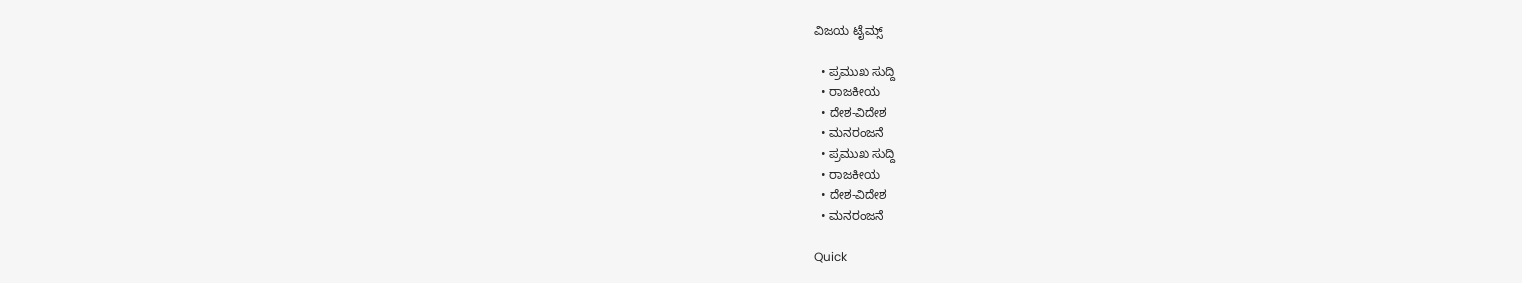ವಿಜಯ ಟೈಮ್ಸ್‌

  • ಪ್ರಮುಖ ಸುದ್ದಿ
  • ರಾಜಕೀಯ
  • ದೇಶ-ವಿದೇಶ
  • ಮನರಂಜನೆ
  • ಪ್ರಮುಖ ಸುದ್ದಿ
  • ರಾಜಕೀಯ
  • ದೇಶ-ವಿದೇಶ
  • ಮನರಂಜನೆ

Quick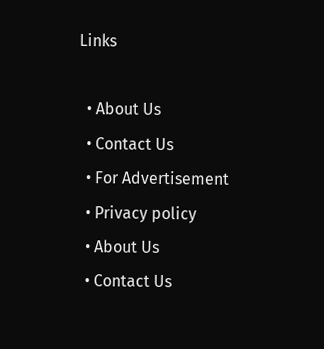Links

  • About Us
  • Contact Us
  • For Advertisement
  • Privacy policy
  • About Us
  • Contact Us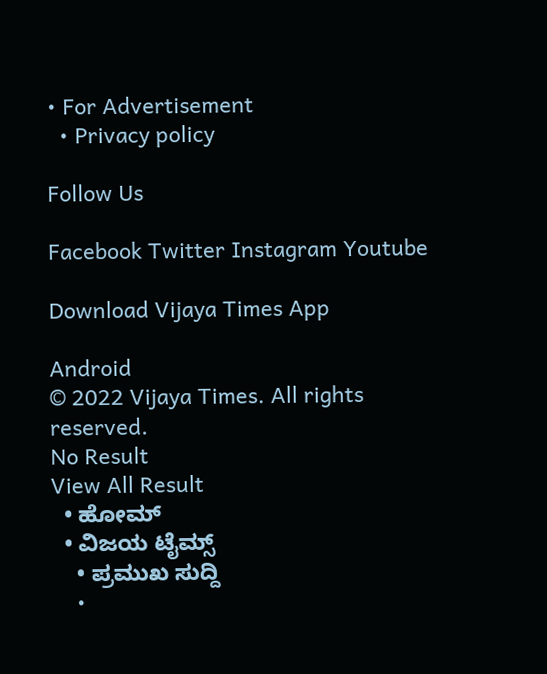• For Advertisement
  • Privacy policy

Follow Us

Facebook Twitter Instagram Youtube

Download Vijaya Times App

Android
© 2022 Vijaya Times. All rights reserved.
No Result
View All Result
  • ಹೋಮ್
  • ವಿಜಯ ಟೈಮ್ಸ್‌
    • ಪ್ರಮುಖ ಸುದ್ದಿ
    •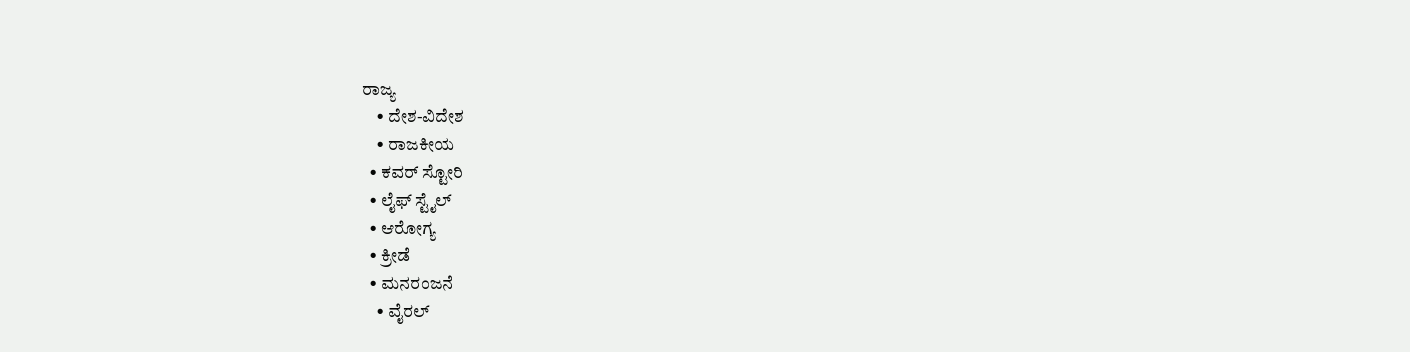ರಾಜ್ಯ
    • ದೇಶ-ವಿದೇಶ
    • ರಾಜಕೀಯ
  • ಕವರ್‌ ಸ್ಟೋರಿ
  • ಲೈಫ್ ಸ್ಟೈಲ್
  • ಆರೋಗ್ಯ
  • ಕ್ರೀಡೆ
  • ಮನರಂಜನೆ
    • ವೈರಲ್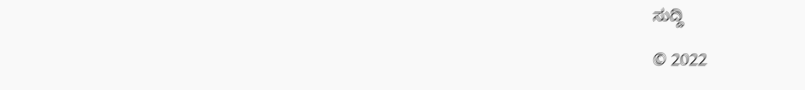ಸುದ್ದಿ

© 2022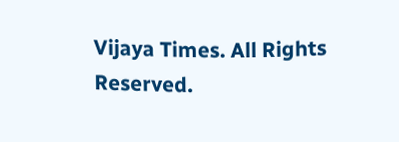Vijaya Times. All Rights Reserved.